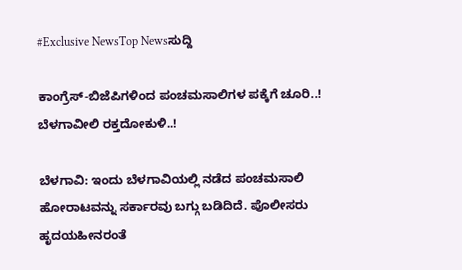#Exclusive NewsTop Newsಸುದ್ದಿ

ಕಾಂಗ್ರೆಸ್-ಬಿಜೆಪಿಗಳಿಂದ ಪಂಚಮಸಾಲಿಗಳ ಪಕ್ಕೆಗೆ ಚೂರಿ..! ಬೆಳಗಾವೀಲಿ ರಕ್ತದೋಕುಳಿ..!

ಬೆಳಗಾವಿ: ಇಂದು ಬೆಳಗಾವಿಯಲ್ಲಿ ನಡೆದ ಪಂಚಮಸಾಲಿ ಹೋರಾಟವನ್ನು ಸರ್ಕಾರವು ಬಗ್ಗು ಬಡಿದಿದೆ. ಪೊಲೀಸರು ಹೃದಯಹೀನರಂತೆ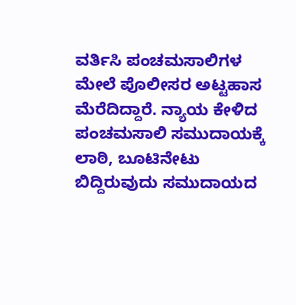ವರ್ತಿಸಿ ಪಂಚಮಸಾಲಿಗಳ ಮೇಲೆ ಪೊಲೀಸರ ಅಟ್ಟಹಾಸ ಮೆರೆದಿದ್ದಾರೆ. ನ್ಯಾಯ ಕೇಳಿದ ಪಂಚಮಸಾಲಿ ಸಮುದಾಯಕ್ಕೆ  ಲಾಠಿ, ಬೂಟಿನೇಟು ಬಿದ್ದಿರುವುದು ಸಮುದಾಯದ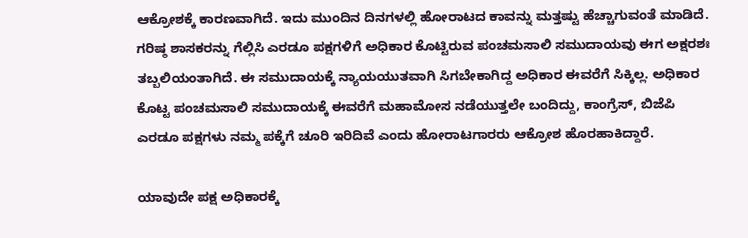ಆಕ್ರೋಶಕ್ಕೆ ಕಾರಣವಾಗಿದೆ. ಇದು ಮುಂದಿನ ದಿನಗಳಲ್ಲಿ ಹೋರಾಟದ ಕಾವನ್ನು ಮತ್ತಷ್ಟು ಹೆಚ್ಚಾಗುವಂತೆ ಮಾಡಿದೆ. ಗರಿಷ್ಠ ಶಾಸಕರನ್ನು ಗೆಲ್ಲಿಸಿ ಎರಡೂ ಪಕ್ಷಗಳಿಗೆ ಅಧಿಕಾರ ಕೊಟ್ಟಿರುವ ಪಂಚಮಸಾಲಿ ಸಮುದಾಯವು ಈಗ ಅಕ್ಷರಶಃ ತಬ್ಬಲಿಯಂತಾಗಿದೆ. ಈ ಸಮುದಾಯಕ್ಕೆ ನ್ಯಾಯಯುತವಾಗಿ ಸಿಗಬೇಕಾಗಿದ್ದ ಅಧಿಕಾರ ಈವರೆಗೆ ಸಿಕ್ಕಿಲ್ಲ. ಅಧಿಕಾರ ಕೊಟ್ಟ ಪಂಚಮಸಾಲಿ ಸಮುದಾಯಕ್ಕೆ ಈವರೆಗೆ ಮಹಾಮೋಸ ನಡೆಯುತ್ತಲೇ ಬಂದಿದ್ದು, ಕಾಂಗ್ರೆಸ್, ಬಿಜೆಪಿ ಎರಡೂ ಪಕ್ಷಗಳು ನಮ್ಮ ಪಕ್ಕೆಗೆ ಚೂರಿ ಇರಿದಿವೆ ಎಂದು ಹೋರಾಟಗಾರರು ಆಕ್ರೋಶ ಹೊರಹಾಕಿದ್ದಾರೆ.

ಯಾವುದೇ ಪಕ್ಷ ಅಧಿಕಾರಕ್ಕೆ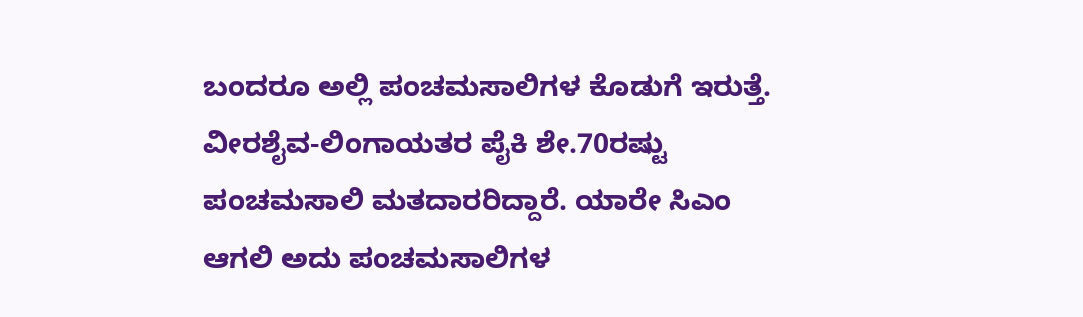ಬಂದರೂ ಅಲ್ಲಿ ಪಂಚಮಸಾಲಿಗಳ ಕೊಡುಗೆ ಇರುತ್ತೆ. ವೀರಶೈವ-ಲಿಂಗಾಯತರ ಪೈಕಿ ಶೇ.70ರಷ್ಟು ಪಂಚಮಸಾಲಿ ಮತದಾರರಿದ್ದಾರೆ. ಯಾರೇ ಸಿಎಂ ಆಗಲಿ ಅದು ಪಂಚಮಸಾಲಿಗಳ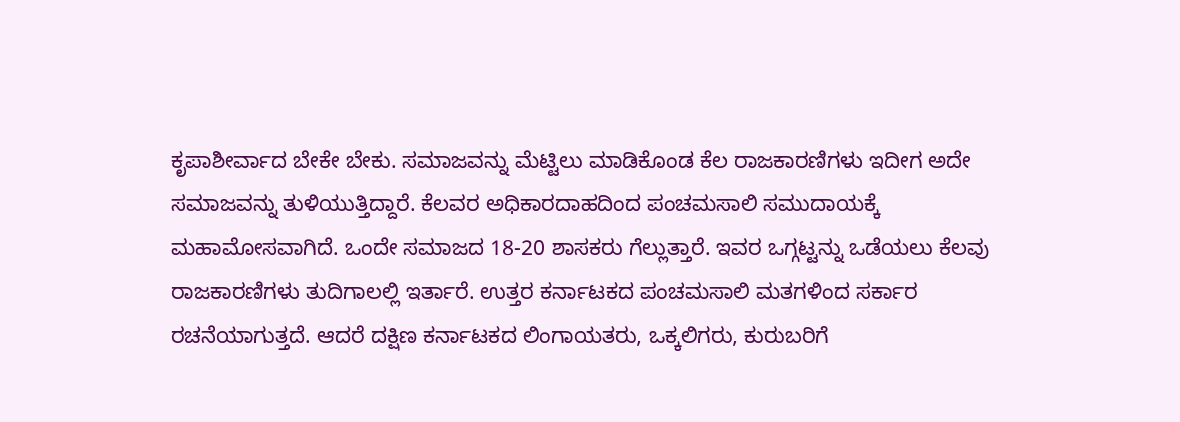ಕೃಪಾಶೀರ್ವಾದ ಬೇಕೇ ಬೇಕು. ಸಮಾಜವನ್ನು ಮೆಟ್ಟಿಲು ಮಾಡಿಕೊಂಡ ಕೆಲ ರಾಜಕಾರಣಿಗಳು ಇದೀಗ ಅದೇ ಸಮಾಜವನ್ನು ತುಳಿಯುತ್ತಿದ್ದಾರೆ. ಕೆಲವರ ಅಧಿಕಾರದಾಹದಿಂದ ಪಂಚಮಸಾಲಿ ಸಮುದಾಯಕ್ಕೆ ಮಹಾಮೋಸವಾಗಿದೆ. ಒಂದೇ ಸಮಾಜದ 18-20 ಶಾಸಕರು ಗೆಲ್ಲುತ್ತಾರೆ. ಇವರ ಒಗ್ಗಟ್ಟನ್ನು ಒಡೆಯಲು ಕೆಲವು ರಾಜಕಾರಣಿಗಳು ತುದಿಗಾಲಲ್ಲಿ ಇರ್ತಾರೆ. ಉತ್ತರ ಕರ್ನಾಟಕದ ಪಂಚಮಸಾಲಿ ಮತಗಳಿಂದ ಸರ್ಕಾರ ರಚನೆಯಾಗುತ್ತದೆ. ಆದರೆ ದಕ್ಷಿಣ ಕರ್ನಾಟಕದ ಲಿಂಗಾಯತರು, ಒಕ್ಕಲಿಗರು, ಕುರುಬರಿಗೆ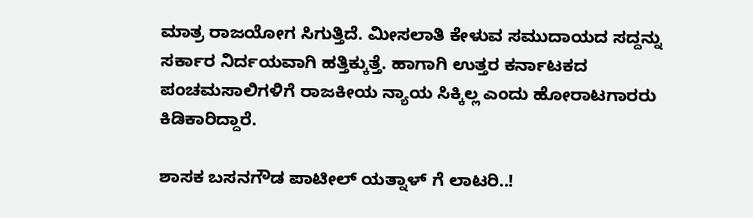ಮಾತ್ರ ರಾಜಯೋಗ ಸಿಗುತ್ತಿದೆ. ಮೀಸಲಾತಿ ಕೇಳುವ ಸಮುದಾಯದ ಸದ್ದನ್ನು ಸರ್ಕಾರ ನಿರ್ದಯವಾಗಿ ಹತ್ತಿಕ್ಕುತ್ತೆ. ಹಾಗಾಗಿ ಉತ್ತರ ಕರ್ನಾಟಕದ ಪಂಚಮಸಾಲಿಗಳಿಗೆ ರಾಜಕೀಯ ನ್ಯಾಯ ಸಿಕ್ಕಿಲ್ಲ ಎಂದು ಹೋರಾಟಗಾರರು ಕಿಡಿಕಾರಿದ್ದಾರೆ.

ಶಾಸಕ ಬಸನಗೌಡ ಪಾಟೀಲ್ ಯತ್ನಾಳ್ ಗೆ ಲಾಟರಿ..!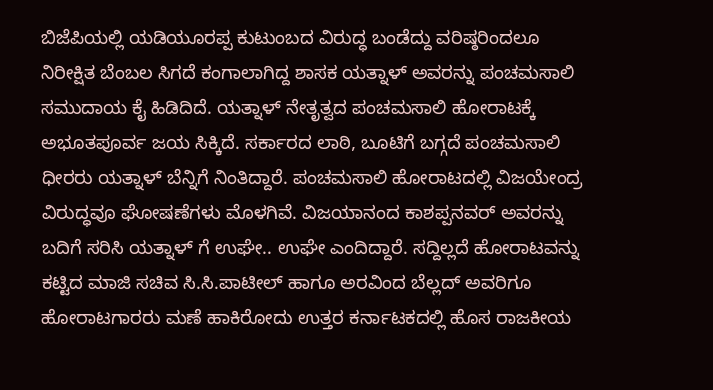ಬಿಜೆಪಿಯಲ್ಲಿ ಯಡಿಯೂರಪ್ಪ ಕುಟುಂಬದ ವಿರುದ್ಧ ಬಂಡೆದ್ದು ವರಿಷ್ಠರಿಂದಲೂ ನಿರೀಕ್ಷಿತ ಬೆಂಬಲ ಸಿಗದೆ ಕಂಗಾಲಾಗಿದ್ದ ಶಾಸಕ ಯತ್ನಾಳ್ ಅವರನ್ನು ಪಂಚಮಸಾಲಿ ಸಮುದಾಯ ಕೈ ಹಿಡಿದಿದೆ. ಯತ್ನಾಳ್ ನೇತೃತ್ವದ ಪಂಚಮಸಾಲಿ ಹೋರಾಟಕ್ಕೆ ಅಭೂತಪೂರ್ವ ಜಯ ಸಿಕ್ಕಿದೆ. ಸರ್ಕಾರದ ಲಾಠಿ, ಬೂಟಿಗೆ ಬಗ್ಗದೆ ಪಂಚಮಸಾಲಿ ಧೀರರು ಯತ್ನಾಳ್ ಬೆನ್ನಿಗೆ ನಿಂತಿದ್ದಾರೆ. ಪಂಚಮಸಾಲಿ ಹೋರಾಟದಲ್ಲಿ ವಿಜಯೇಂದ್ರ ವಿರುದ್ಧವೂ ಘೋಷಣೆಗಳು ಮೊಳಗಿವೆ. ವಿಜಯಾನಂದ ಕಾಶಪ್ಪನವರ್ ಅವರನ್ನು ಬದಿಗೆ ಸರಿಸಿ ಯತ್ನಾಳ್ ಗೆ ಉಘೇ.. ಉಘೇ ಎಂದಿದ್ದಾರೆ. ಸದ್ದಿಲ್ಲದೆ ಹೋರಾಟವನ್ನು ಕಟ್ಟಿದ ಮಾಜಿ ಸಚಿವ ಸಿ.ಸಿ.ಪಾಟೀಲ್ ಹಾಗೂ ಅರವಿಂದ ಬೆಲ್ಲದ್ ಅವರಿಗೂ ಹೋರಾಟಗಾರರು ಮಣೆ ಹಾಕಿರೋದು ಉತ್ತರ ಕರ್ನಾಟಕದಲ್ಲಿ ಹೊಸ ರಾಜಕೀಯ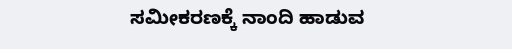ಸಮೀಕರಣಕ್ಕೆ ನಾಂದಿ ಹಾಡುವ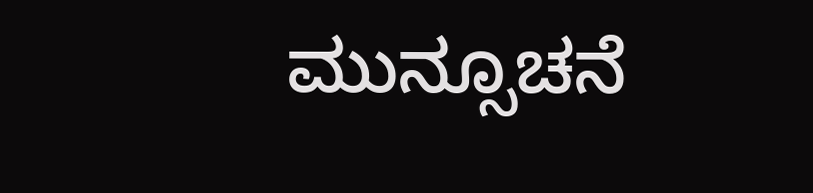ಮುನ್ಸೂಚನೆ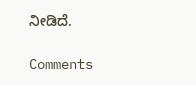ನೀಡಿದೆ.

Comments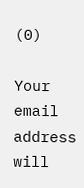(0)

Your email address will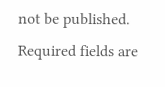not be published. Required fields are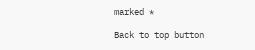marked *

Back to top button